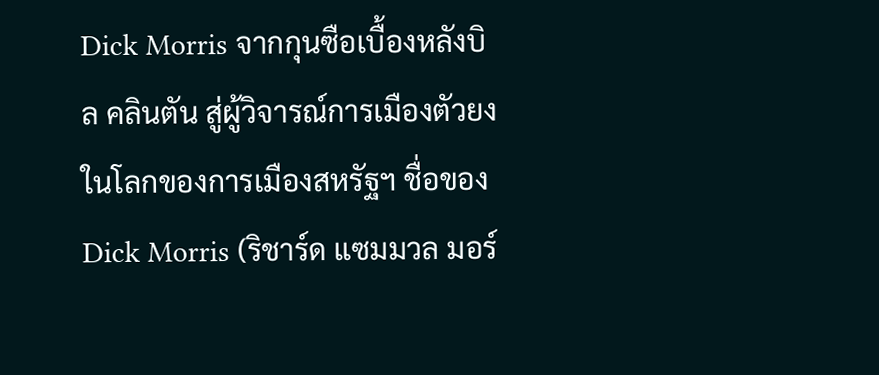Dick Morris จากกุนซือเบื้องหลังบิล คลินตัน สู่ผู้วิจารณ์การเมืองตัวยง
ในโลกของการเมืองสหรัฐฯ ชื่อของ Dick Morris (ริชาร์ด แซมมวล มอร์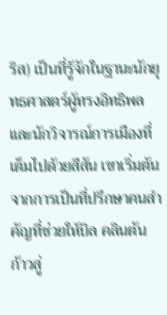ริส) เป็นที่รู้จักในฐานะนักยุทธศาสตร์ผู้ทรงอิทธิพลและนักวิจารณ์การเมืองที่เต็มไปด้วยสีสัน เขาเริ่มต้นจากการเป็นที่ปรึกษาคนสำคัญที่ช่วยให้บิล คลินตัน ก้าวสู่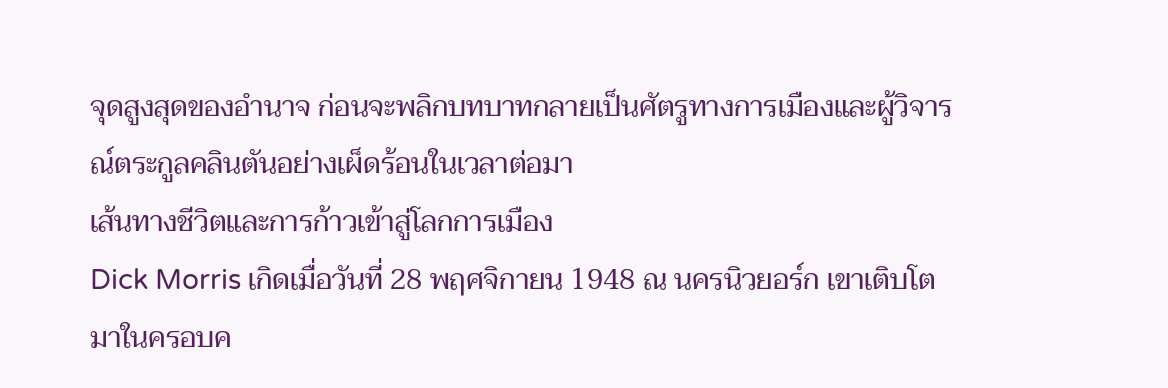จุดสูงสุดของอำนาจ ก่อนจะพลิกบทบาทกลายเป็นศัตรูทางการเมืองและผู้วิจารณ์ตระกูลคลินตันอย่างเผ็ดร้อนในเวลาต่อมา
เส้นทางชีวิตและการก้าวเข้าสู่โลกการเมือง
Dick Morris เกิดเมื่อวันที่ 28 พฤศจิกายน 1948 ณ นครนิวยอร์ก เขาเติบโตมาในครอบค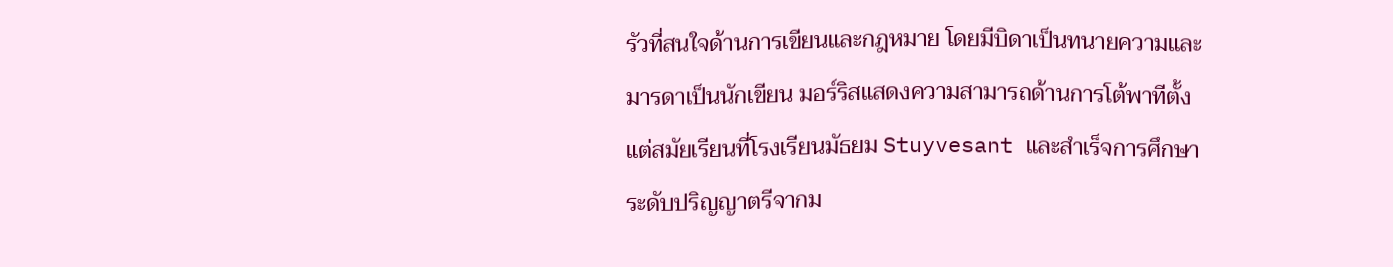รัวที่สนใจด้านการเขียนและกฎหมาย โดยมีบิดาเป็นทนายความและมารดาเป็นนักเขียน มอร์ริสแสดงความสามารถด้านการโต้พาทีตั้งแต่สมัยเรียนที่โรงเรียนมัธยม Stuyvesant และสำเร็จการศึกษาระดับปริญญาตรีจากม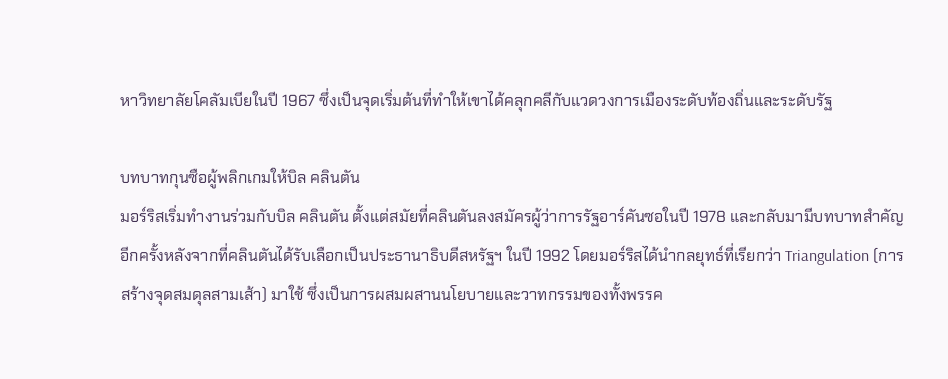หาวิทยาลัยโคลัมเบียในปี 1967 ซึ่งเป็นจุดเริ่มต้นที่ทำให้เขาได้คลุกคลีกับแวดวงการเมืองระดับท้องถิ่นและระดับรัฐ

บทบาทกุนซือผู้พลิกเกมให้บิล คลินตัน
มอร์ริสเริ่มทำงานร่วมกับบิล คลินตัน ตั้งแต่สมัยที่คลินตันลงสมัครผู้ว่าการรัฐอาร์คันซอในปี 1978 และกลับมามีบทบาทสำคัญอีกครั้งหลังจากที่คลินตันได้รับเลือกเป็นประธานาธิบดีสหรัฐฯ ในปี 1992 โดยมอร์ริสได้นำกลยุทธ์ที่เรียกว่า Triangulation (การสร้างจุดสมดุลสามเส้า) มาใช้ ซึ่งเป็นการผสมผสานนโยบายและวาทกรรมของทั้งพรรค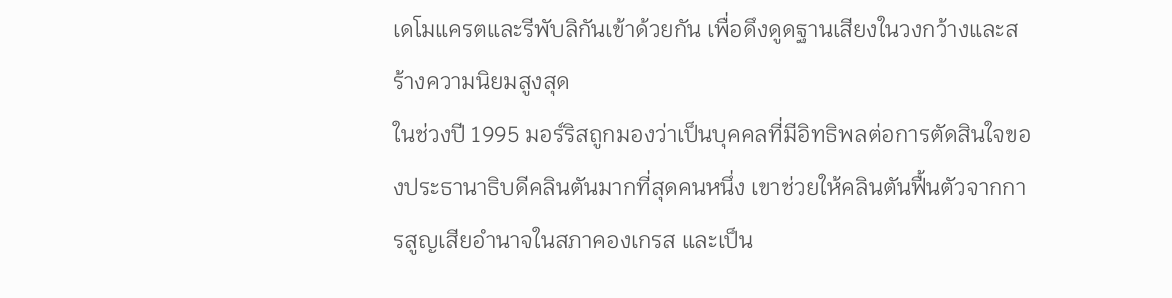เดโมแครตและรีพับลิกันเข้าด้วยกัน เพื่อดึงดูดฐานเสียงในวงกว้างและสร้างความนิยมสูงสุด
ในช่วงปี 1995 มอร์ริสถูกมองว่าเป็นบุคคลที่มีอิทธิพลต่อการตัดสินใจของประธานาธิบดีคลินตันมากที่สุดคนหนึ่ง เขาช่วยให้คลินตันฟื้นตัวจากการสูญเสียอำนาจในสภาคองเกรส และเป็น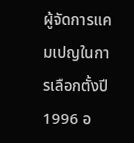ผู้จัดการแคมเปญในการเลือกตั้งปี 1996 อ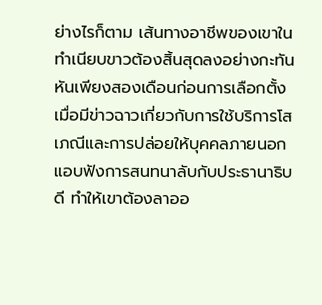ย่างไรก็ตาม เส้นทางอาชีพของเขาในทำเนียบขาวต้องสิ้นสุดลงอย่างกะทันหันเพียงสองเดือนก่อนการเลือกตั้ง เมื่อมีข่าวฉาวเกี่ยวกับการใช้บริการโสเภณีและการปล่อยให้บุคคลภายนอกแอบฟังการสนทนาลับกับประธานาธิบดี ทำให้เขาต้องลาออ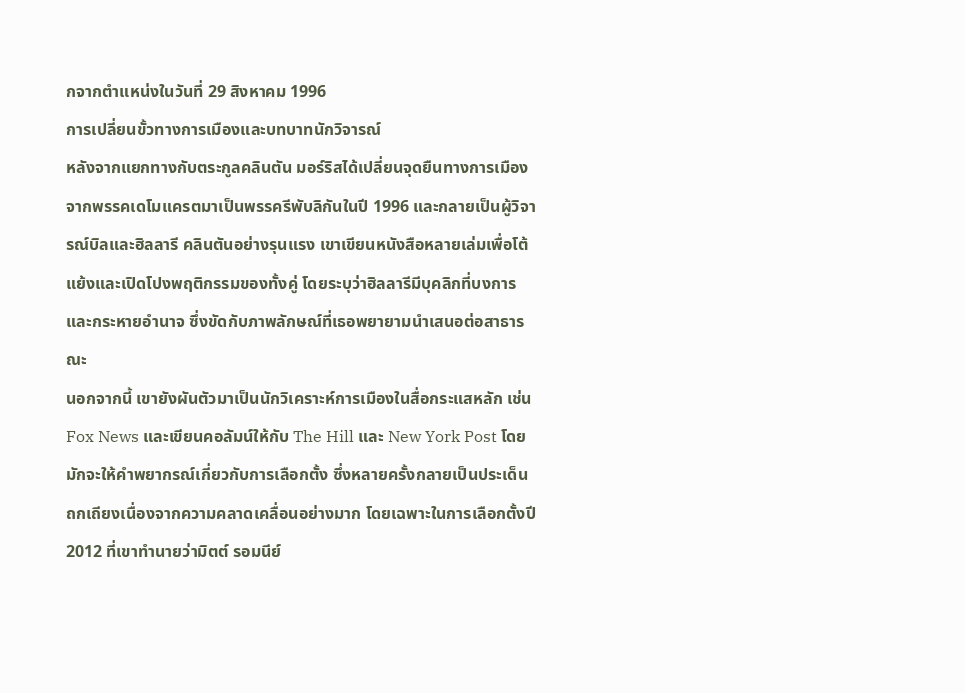กจากตำแหน่งในวันที่ 29 สิงหาคม 1996
การเปลี่ยนขั้วทางการเมืองและบทบาทนักวิจารณ์
หลังจากแยกทางกับตระกูลคลินตัน มอร์ริสได้เปลี่ยนจุดยืนทางการเมืองจากพรรคเดโมแครตมาเป็นพรรครีพับลิกันในปี 1996 และกลายเป็นผู้วิจารณ์บิลและฮิลลารี คลินตันอย่างรุนแรง เขาเขียนหนังสือหลายเล่มเพื่อโต้แย้งและเปิดโปงพฤติกรรมของทั้งคู่ โดยระบุว่าฮิลลารีมีบุคลิกที่บงการและกระหายอำนาจ ซึ่งขัดกับภาพลักษณ์ที่เธอพยายามนำเสนอต่อสาธารณะ
นอกจากนี้ เขายังผันตัวมาเป็นนักวิเคราะห์การเมืองในสื่อกระแสหลัก เช่น Fox News และเขียนคอลัมน์ให้กับ The Hill และ New York Post โดยมักจะให้คำพยากรณ์เกี่ยวกับการเลือกตั้ง ซึ่งหลายครั้งกลายเป็นประเด็นถกเถียงเนื่องจากความคลาดเคลื่อนอย่างมาก โดยเฉพาะในการเลือกตั้งปี 2012 ที่เขาทำนายว่ามิตต์ รอมนีย์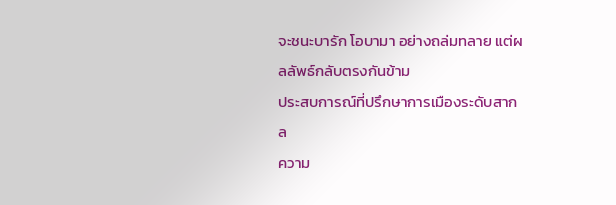จะชนะบารัก โอบามา อย่างถล่มทลาย แต่ผลลัพธ์กลับตรงกันข้าม
ประสบการณ์ที่ปรึกษาการเมืองระดับสากล
ความ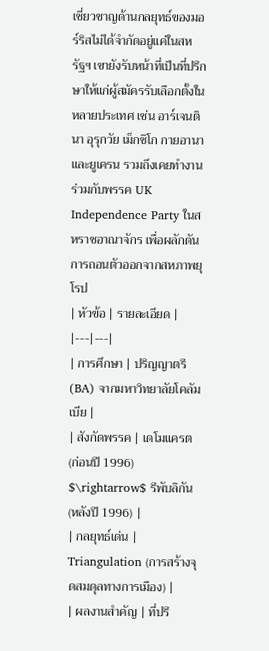เชี่ยวชาญด้านกลยุทธ์ของมอร์ริสไม่ได้จำกัดอยู่แค่ในสหรัฐฯ เขายังรับหน้าที่เป็นที่ปรึกษาให้แก่ผู้สมัครรับเลือกตั้งในหลายประเทศ เช่น อาร์เจนตินา อุรุกวัย เม็กซิโก กายอานา และยูเครน รวมถึงเคยทำงานร่วมกับพรรค UK Independence Party ในสหราชอาณาจักร เพื่อผลักดันการถอนตัวออกจากสหภาพยุโรป
| หัวข้อ | รายละเอียด |
|---|---|
| การศึกษา | ปริญญาตรี (BA) จากมหาวิทยาลัยโคลัมเบีย |
| สังกัดพรรค | เดโมแครต (ก่อนปี 1996) $\rightarrow$ รีพับลิกัน (หลังปี 1996) |
| กลยุทธ์เด่น | Triangulation (การสร้างจุดสมดุลทางการเมือง) |
| ผลงานสำคัญ | ที่ปรึ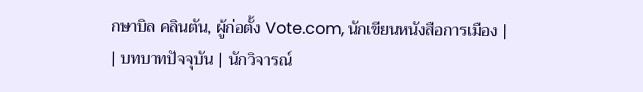กษาบิล คลินตัน, ผู้ก่อตั้ง Vote.com, นักเขียนหนังสือการเมือง |
| บทบาทปัจจุบัน | นักวิจารณ์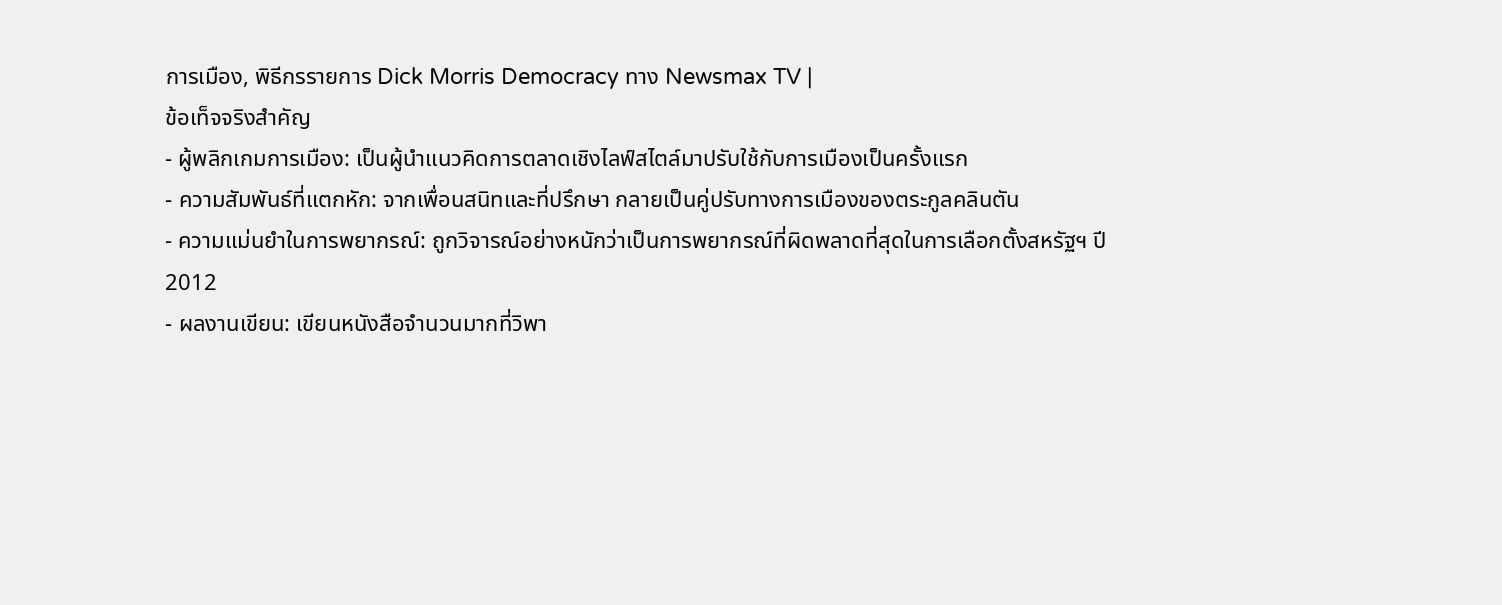การเมือง, พิธีกรรายการ Dick Morris Democracy ทาง Newsmax TV |
ข้อเท็จจริงสำคัญ
- ผู้พลิกเกมการเมือง: เป็นผู้นำแนวคิดการตลาดเชิงไลฟ์สไตล์มาปรับใช้กับการเมืองเป็นครั้งแรก
- ความสัมพันธ์ที่แตกหัก: จากเพื่อนสนิทและที่ปรึกษา กลายเป็นคู่ปรับทางการเมืองของตระกูลคลินตัน
- ความแม่นยำในการพยากรณ์: ถูกวิจารณ์อย่างหนักว่าเป็นการพยากรณ์ที่ผิดพลาดที่สุดในการเลือกตั้งสหรัฐฯ ปี 2012
- ผลงานเขียน: เขียนหนังสือจำนวนมากที่วิพา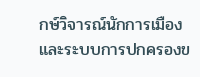กษ์วิจารณ์นักการเมืองและระบบการปกครองข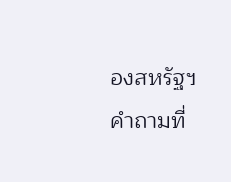องสหรัฐฯ
คำถามที่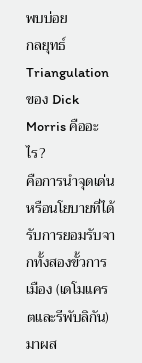พบบ่อย
กลยุทธ์ Triangulation ของ Dick Morris คืออะไร?
คือการนำจุดเด่นหรือนโยบายที่ได้รับการยอมรับจากทั้งสองขั้วการเมือง (เดโมแครตและรีพับลิกัน) มาผส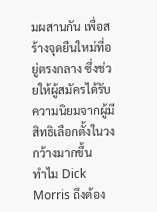มผสานกัน เพื่อสร้างจุดยืนใหม่ที่อยู่ตรงกลาง ซึ่งช่วยให้ผู้สมัครได้รับความนิยมจากผู้มีสิทธิเลือกตั้งในวงกว้างมากขึ้น
ทำไม Dick Morris ถึงต้อง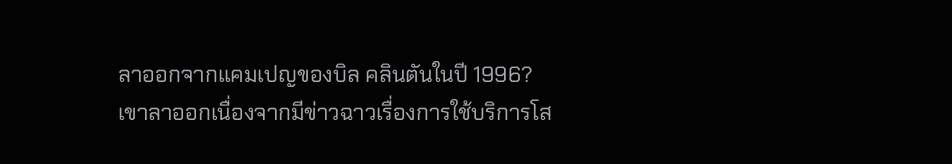ลาออกจากแคมเปญของบิล คลินตันในปี 1996?
เขาลาออกเนื่องจากมีข่าวฉาวเรื่องการใช้บริการโส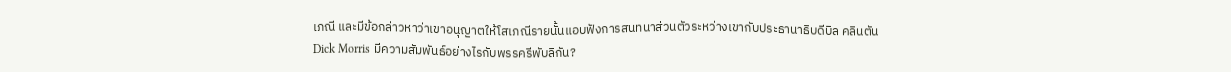เภณี และมีข้อกล่าวหาว่าเขาอนุญาตให้โสเภณีรายนั้นแอบฟังการสนทนาส่วนตัวระหว่างเขากับประธานาธิบดีบิล คลินตัน
Dick Morris มีความสัมพันธ์อย่างไรกับพรรครีพับลิกัน?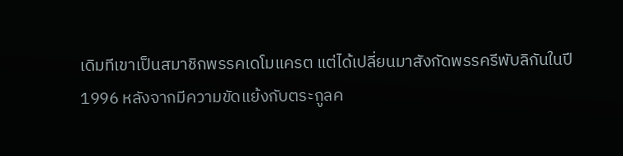เดิมทีเขาเป็นสมาชิกพรรคเดโมแครต แต่ได้เปลี่ยนมาสังกัดพรรครีพับลิกันในปี 1996 หลังจากมีความขัดแย้งกับตระกูลค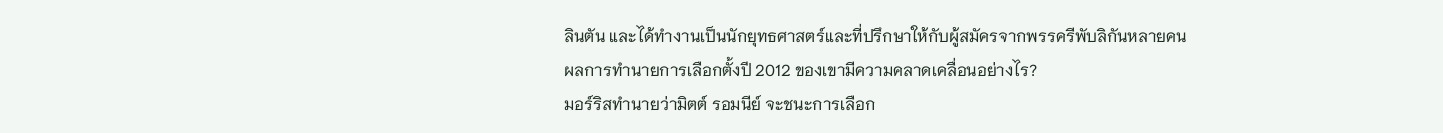ลินตัน และได้ทำงานเป็นนักยุทธศาสตร์และที่ปรึกษาให้กับผู้สมัครจากพรรครีพับลิกันหลายคน
ผลการทำนายการเลือกตั้งปี 2012 ของเขามีความคลาดเคลื่อนอย่างไร?
มอร์ริสทำนายว่ามิตต์ รอมนีย์ จะชนะการเลือก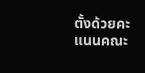ตั้งด้วยคะแนนคณะ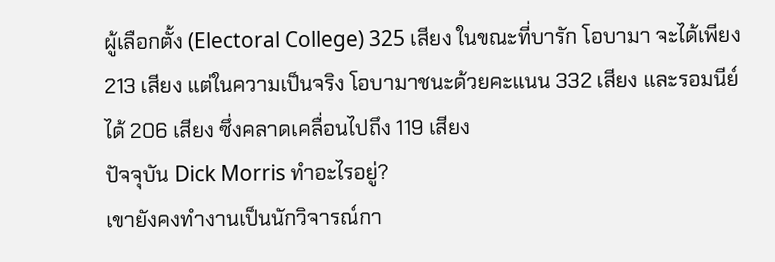ผู้เลือกตั้ง (Electoral College) 325 เสียง ในขณะที่บารัก โอบามา จะได้เพียง 213 เสียง แต่ในความเป็นจริง โอบามาชนะด้วยคะแนน 332 เสียง และรอมนีย์ได้ 206 เสียง ซึ่งคลาดเคลื่อนไปถึง 119 เสียง
ปัจจุบัน Dick Morris ทำอะไรอยู่?
เขายังคงทำงานเป็นนักวิจารณ์กา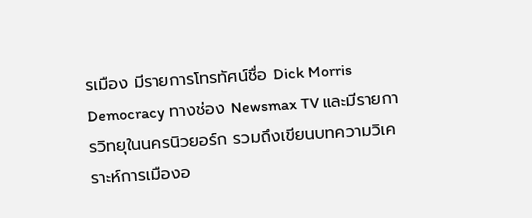รเมือง มีรายการโทรทัศน์ชื่อ Dick Morris Democracy ทางช่อง Newsmax TV และมีรายการวิทยุในนครนิวยอร์ก รวมถึงเขียนบทความวิเคราะห์การเมืองอ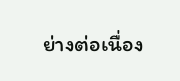ย่างต่อเนื่อง